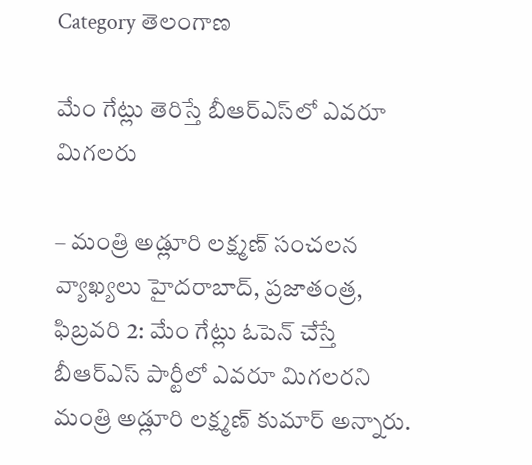Category తెలంగాణ

మేం గేట్లు తెరిస్తే బీఆర్‌ఎస్‌లో ఎవరూ మిగలరు

– మంత్రి అడ్లూరి లక్ష్మణ్‌ ‌సంచలన వ్యాఖ్యలు హైదరాబాద్‌, ప్రజాతంత్ర, ఫిబ్రవరి 2: మేం గేట్లు ఓపెన్‌ ‌చేస్తే బీఆర్‌ఎస్‌ ‌పార్టీలో ఎవరూ మిగలరని మంత్రి అడ్లూరి లక్ష్మణ్‌ ‌కుమార్‌ అన్నారు.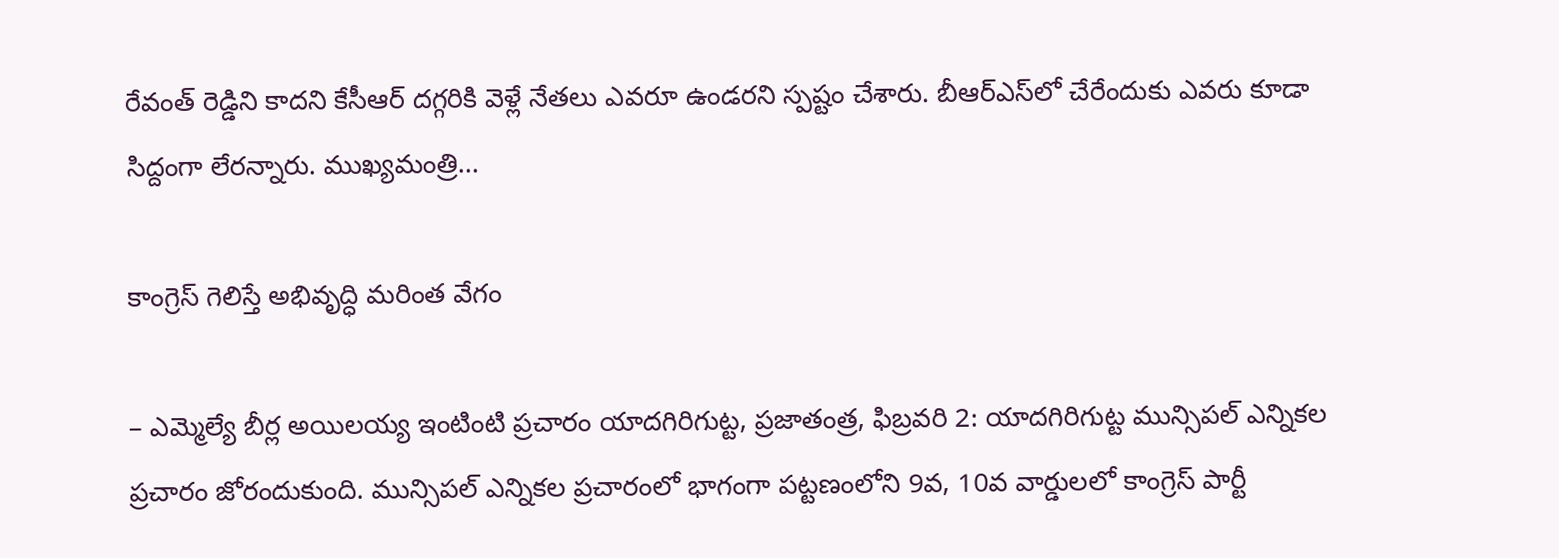రేవంత్‌ ‌రెడ్డిని కాదని కేసీఆర్‌ ‌దగ్గరికి వెళ్లే నేతలు ఎవరూ ఉండరని స్పష్టం చేశారు. బీఆర్‌ఎస్‌లో చేరేందుకు ఎవరు కూడా సిద్దంగా లేరన్నారు. ముఖ్యమంత్రి…

కాంగ్రెస్ గెలిస్తే అభివృద్ధి మరింత వేగం

– ఎమ్మెల్యే బీర్ల అయిలయ్య ఇంటింటి ప్రచారం యాదగిరిగుట్ట, ప్రజాతంత్ర, ఫిబ్రవరి 2: యాదగిరిగుట్ట మున్సిపల్ ఎన్నికల ప్రచారం జోరందుకుంది. మున్సిపల్ ఎన్నికల ప్రచారంలో భాగంగా పట్టణంలోని 9వ, 10వ వార్డులలో కాంగ్రెస్ పార్టీ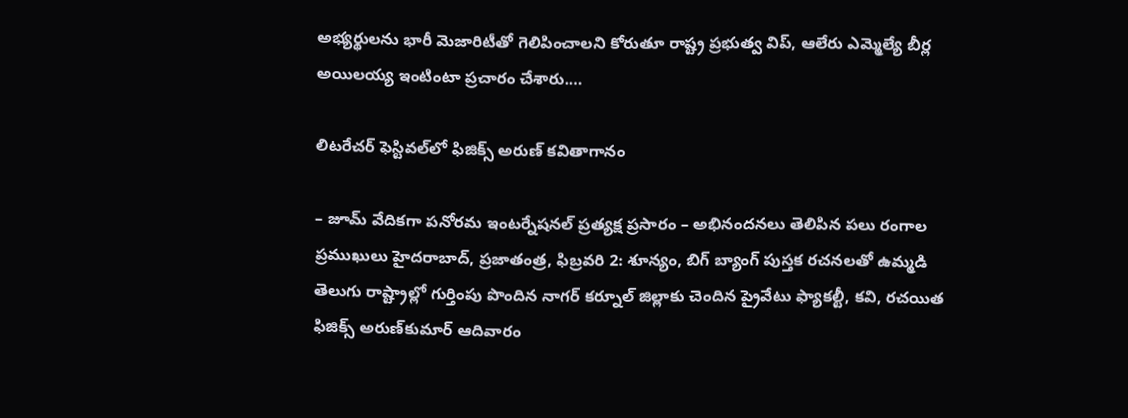అభ్యర్థులను భారీ మెజారిటీతో గెలిపించాలని కోరుతూ రాష్ట్ర ప్రభుత్వ విప్, ఆలేరు ఎమ్మెల్యే బీర్ల అయిలయ్య ఇంటింటా ప్రచారం చేశారు.…

లిటరేచర్ ఫెస్టివల్‌లో ఫిజిక్స్ అరుణ్ కవితాగానం

– జూమ్ వేదికగా పనోరమ ఇంటర్నేషనల్ ప్రత్యక్ష ప్రసారం – అభినందనలు తెలిపిన పలు రంగాల ప్రముఖులు హైదరాబాద్, ప్రజాతంత్ర, ఫిబ్రవరి 2: శూన్యం, బిగ్ బ్యాంగ్ పుస్తక రచనలతో ఉమ్మడి తెలుగు రాష్ట్రాల్లో గుర్తింపు పొందిన నాగర్ కర్నూల్ జిల్లాకు చెందిన ప్రైవేటు ఫ్యాకల్టీ, కవి, రచయిత ఫిజిక్స్ అరుణ్‌కుమార్ ఆదివారం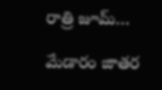రాత్రి జూమ్…

మేడారం జాతర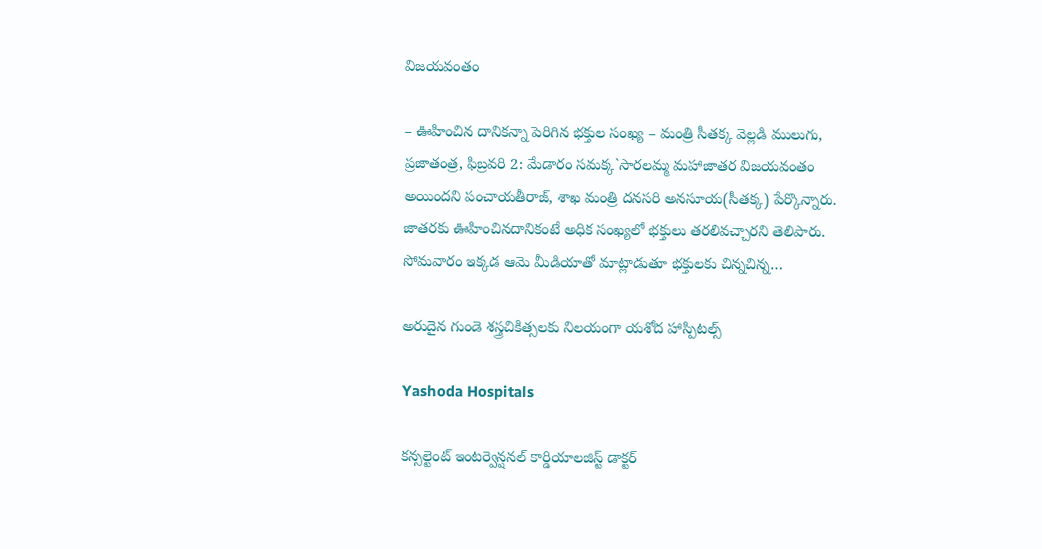విజయవంతం

– ఊహించిన దానికన్నా పెరిగిన భక్తుల సంఖ్య – మంత్రి సీతక్క వెల్లడి ములుగు, ప్రజాతంత్ర, ఫిబ్రవరి 2: మేడారం సమక్క`సారలమ్మ మహాజాతర విజయవంతం అయిందని పంచాయతీరాజ్, శాఖ మంత్రి దనసరి అనసూయ(సీతక్క) పేర్కొన్నారు. జాతరకు ఊహించినదానికంటే అధిక సంఖ్యలో భక్తులు తరలివచ్చారని తెలిపారు. సోమవారం ఇక్కడ ఆమె మీడియాతో మాట్లాడుతూ భక్తులకు చిన్నచిన్న…

అరుదైన గుండె శస్త్రచికిత్సలకు నిలయంగా యశోద హాస్పిటల్స్

Yashoda Hospitals

కన్సల్టెంట్ ఇంటర్వెన్షనల్ కార్డియాలజిస్ట్ డాక్టర్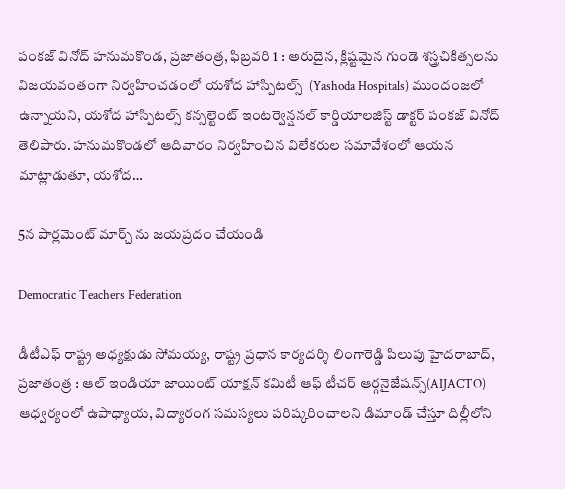పంకజ్ వినోద్ హనుమకొండ, ప్రజాతంత్ర, ఫిబ్రవరి 1 : అరుదైన, క్లిష్టమైన గుండె శస్త్రచికిత్సలను విజయవంతంగా నిర్వహించడంలో యశోద హాస్పిటల్స్  (Yashoda Hospitals) ముందంజలో ఉన్నాయని, యశోద హాస్పిటల్స్ కన్సల్టెంట్ ఇంటర్వెన్షనల్ కార్డియాలజిస్ట్ డాక్టర్ పంకజ్ వినోద్ తెలిపారు. హనుమకొండలో ఆదివారం నిర్వహించిన విలేకరుల సమావేశంలో ఆయన మాట్లాడుతూ, యశోద…

5న‌ పార్లమెంట్ మార్చ్ ను జయప్రదం చేయండి

Democratic Teachers Federation

డీటీఎఫ్ రాష్ట్ర అధ్యక్షుడు సోమయ్య, రాష్ట్ర ప్రధాన కార్యదర్శి లింగారెడ్డి పిలుపు హైదరాబాద్, ప్రజాతంత్ర : ఆల్ ఇండియా జాయింట్ యాక్షన్ కమిటీ ఆఫ్ టీచర్ ఆర్గనైజేషన్స్(AIJACTO) ఆధ్వర్యంలో ఉపాధ్యాయ, విద్యారంగ సమస్యలు పరిష్కరించాలని డిమాండ్ చేస్తూ దిల్లీలోని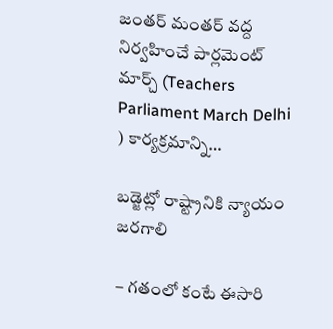జంతర్ మంత‌ర్‌ వద్ద నిర్వహించే పార్లమెంట్ మార్చ్ (Teachers Parliament March Delhi ) కార్యక్రమాన్ని…

బడ్జెట్లో రాష్ట్రానికి న్యాయం జరగాలి

– గతంలో కంటే ఈసారి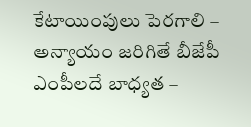కేటాయింపులు పెరగాలి – అన్యాయం జరిగితే బీజేపీ ఎంపీలదే బాధ్యత –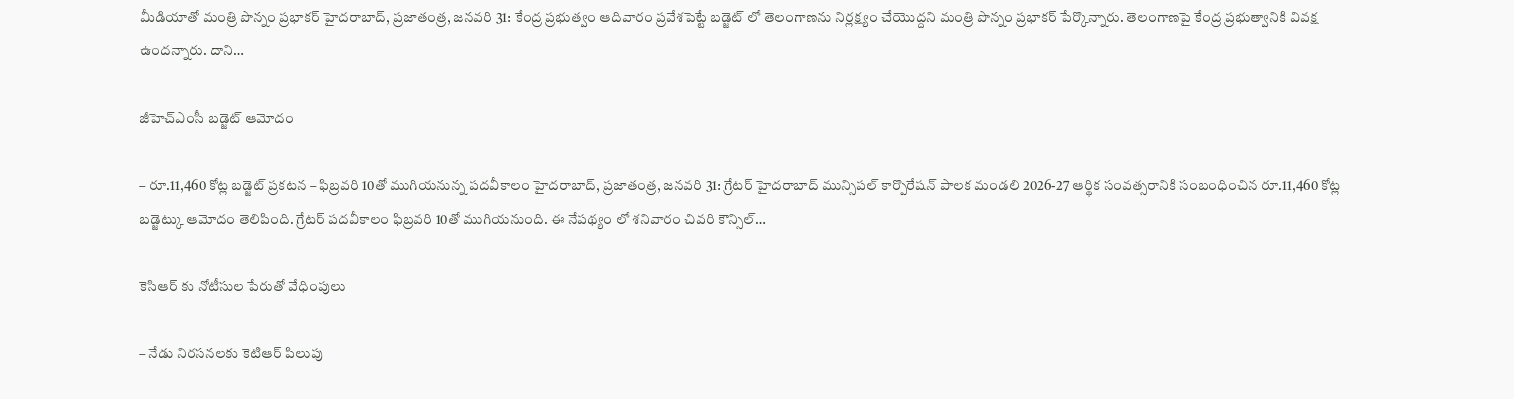మీడియాతో మంత్రి పొన్నం ప్రభాకర్ హైదరాబాద్, ప్రజాతంత్ర, జనవరి 31: కేంద్ర ప్రభుత్వం ఆదివారం ప్రవేశపెట్టే బడ్జెట్ లో తెలంగాణను నిర్లక్ష్యం చేయొద్దని మంత్రి పొన్నం ప్రభాకర్ పేర్కొన్నారు. తెలంగాణపై కేంద్ర ప్రభుత్వానికి వివక్ష ఉందన్నారు. దాని…

జీహెచ్ఎంసీ బడ్జెట్ ఆమోదం

– రూ.11,460 కోట్ల బడ్జెట్ ప్రకటన – ఫిబ్రవరి 10తో ముగియనున్న పదవీకాలం హైదరాబాద్, ప్రజాతంత్ర, జనవరి 31: గ్రేటర్ హైదరాబాద్ మున్సిపల్ కార్పొరేషన్ పాలక మండలి 2026-27 ఆర్థిక సంవత్సరానికి సంబంధించిన రూ.11,460 కోట్ల బడ్జెట్కు ఆమోదం తెలిపింది. గ్రేటర్ పదవీకాలం ఫిబ్రవరి 10తో ముగియనుంది. ఈ నేపథ్యం లో శనివారం చివరి కౌన్సిల్…

కెసిఆర్ కు నోటీసుల పేరుతో వేధింపులు

– నేడు నిరసనలకు కెటిఆర్ పిలుపు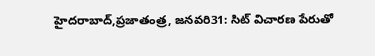హైదరాబాద్,ప్రజాతంత్ర, జనవరి31: సిట్ విచారణ పేరుతో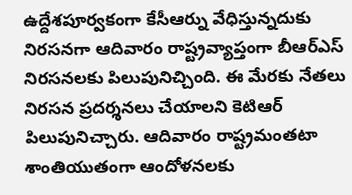ఉద్దేశపూర్వకంగా కేసీఆర్ను వేధిస్తున్నదుకు నిరసనగా ఆదివారం రాష్ట్రవ్యాప్తంగా బీఆర్ఎస్ నిరసనలకు పిలుపునిచ్చింది. ఈ మేరకు నేతలు నిరసన ప్రదర్శనలు చేయాలని కెటిఆర్ పిలుపునిచ్చారు. ఆదివారం రాష్ట్రమంతటా శాంతియుతంగా ఆందోళనలకు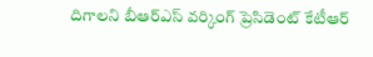దిగాలని బీఆర్ఎస్ వర్కింగ్ ప్రెసిడెంట్ కేటీఆర్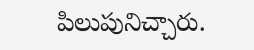పిలుపునిచ్చారు.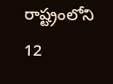రాష్ట్రంలోని 12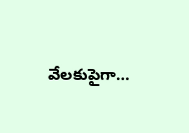వేలకుపైగా…